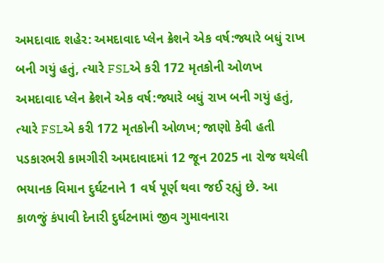અમદાવાદ શહેર: અમદાવાદ પ્લેન ક્રેશને એક વર્ષ:જ્યારે બધું રાખ બની ગયું હતું, ત્યારે FSLએ કરી 172 મૃતકોની ઓળખ
અમદાવાદ પ્લેન ક્રેશને એક વર્ષ:જ્યારે બધું રાખ બની ગયું હતું, ત્યારે FSLએ કરી 172 મૃતકોની ઓળખ; જાણો કેવી હતી પડકારભરી કામગીરી અમદાવાદમાં 12 જૂન 2025 ના રોજ થયેલી ભયાનક વિમાન દુર્ઘટનાને 1 વર્ષ પૂર્ણ થવા જઈ રહ્યું છે. આ કાળજું કંપાવી દેનારી દુર્ઘટનામાં જીવ ગુમાવનારા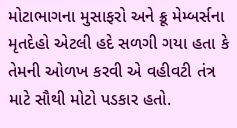મોટાભાગના મુસાફરો અને ક્રૂ મેમ્બર્સના મૃતદેહો એટલી હદે સળગી ગયા હતા કે તેમની ઓળખ કરવી એ વહીવટી તંત્ર માટે સૌથી મોટો પડકાર હતો.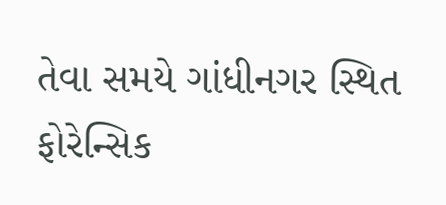તેવા સમયે ગાંધીનગર સ્થિત ફોરેન્સિક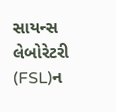સાયન્સ લેબોરેટરી (FSL)ન